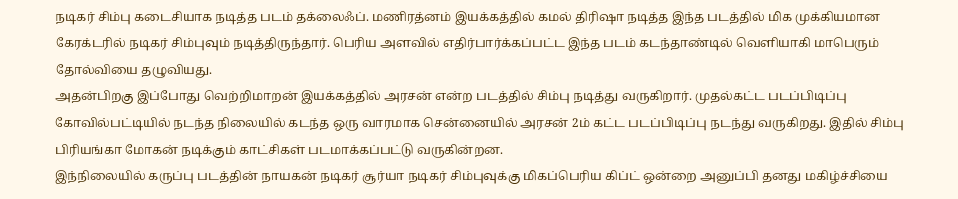நடிகர் சிம்பு கடைசியாக நடித்த படம் தக்லைஃப். மணிரத்னம் இயக்கத்தில் கமல் திரிஷா நடித்த இந்த படத்தில் மிக முக்கியமான கேரக்டரில் நடிகர் சிம்புவும் நடித்திருந்தார். பெரிய அளவில் எதிர்பார்க்கப்பட்ட இந்த படம் கடந்தாண்டில் வெளியாகி மாபெரும் தோல்வியை தழுவியது.
அதன்பிறகு இப்போது வெற்றிமாறன் இயக்கத்தில் அரசன் என்ற படத்தில் சிம்பு நடித்து வருகிறார். முதல்கட்ட படப்பிடிப்பு கோவில்பட்டியில் நடந்த நிலையில் கடந்த ஒரு வாரமாக சென்னையில் அரசன் 2ம் கட்ட படப்பிடிப்பு நடந்து வருகிறது. இதில் சிம்பு பிரியங்கா மோகன் நடிக்கும் காட்சிகள் படமாக்கப்பட்டு வருகின்றன.
இந்நிலையில் கருப்பு படத்தின் நாயகன் நடிகர் சூர்யா நடிகர் சிம்புவுக்கு மிகப்பெரிய கிப்ட் ஒன்றை அனுப்பி தனது மகிழ்ச்சியை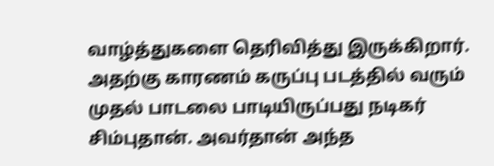வாழ்த்துகளை தெரிவித்து இருக்கிறார். அதற்கு காரணம் கருப்பு படத்தில் வரும் முதல் பாடலை பாடியிருப்பது நடிகர் சிம்புதான். அவர்தான் அந்த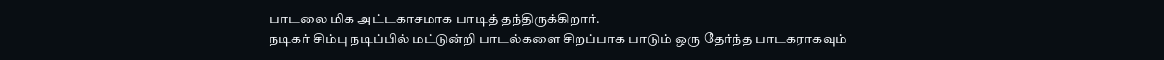பாடலை மிக அட்டகாசமாக பாடித் தந்திருக்கிறார்.
நடிகர் சிம்பு நடிப்பில் மட்டுன்றி பாடல்களை சிறப்பாக பாடும் ஒரு தேர்ந்த பாடகராகவும்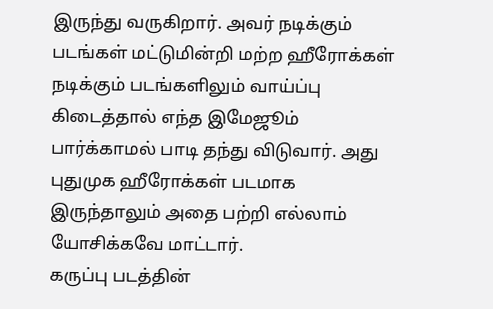இருந்து வருகிறார். அவர் நடிக்கும் படங்கள் மட்டுமின்றி மற்ற ஹீரோக்கள் நடிக்கும் படங்களிலும் வாய்ப்பு கிடைத்தால் எந்த இமேஜூம் பார்க்காமல் பாடி தந்து விடுவார். அது புதுமுக ஹீரோக்கள் படமாக இருந்தாலும் அதை பற்றி எல்லாம் யோசிக்கவே மாட்டார்.
கருப்பு படத்தின்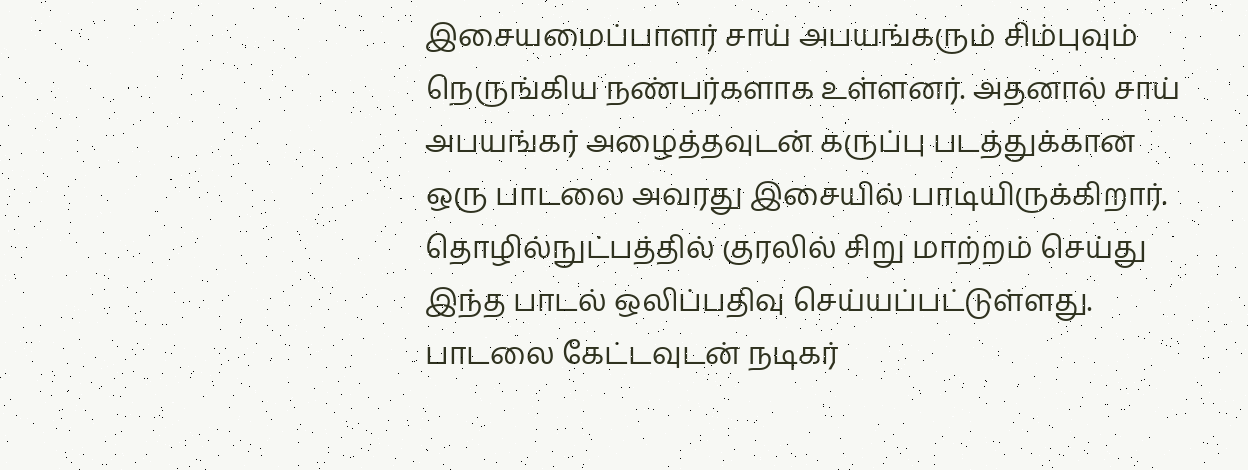இசையமைப்பாளர் சாய் அபயங்கரும் சிம்புவும் நெருங்கிய நண்பர்களாக உள்ளனர். அதனால் சாய் அபயங்கர் அழைத்தவுடன் கருப்பு படத்துக்கான ஒரு பாடலை அவரது இசையில் பாடியிருக்கிறார். தொழில்நுட்பத்தில் குரலில் சிறு மாற்றம் செய்து இந்த பாடல் ஒலிப்பதிவு செய்யப்பட்டுள்ளது. பாடலை கேட்டவுடன் நடிகர்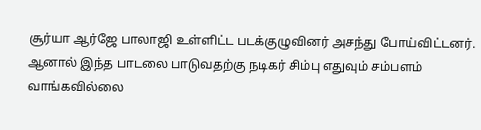சூர்யா ஆர்ஜே பாலாஜி உள்ளிட்ட படக்குழுவினர் அசந்து போய்விட்டனர்.
ஆனால் இந்த பாடலை பாடுவதற்கு நடிகர் சிம்பு எதுவும் சம்பளம் வாங்கவில்லை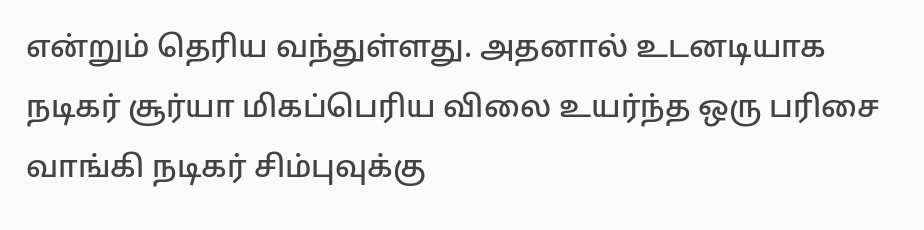என்றும் தெரிய வந்துள்ளது. அதனால் உடனடியாக நடிகர் சூர்யா மிகப்பெரிய விலை உயர்ந்த ஒரு பரிசை வாங்கி நடிகர் சிம்புவுக்கு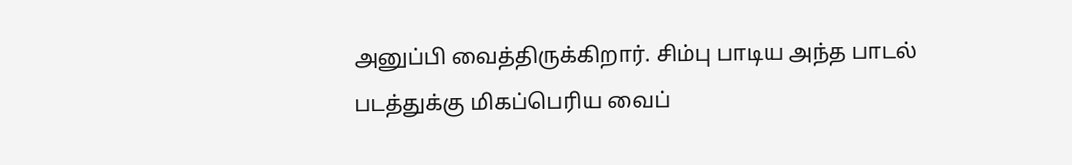அனுப்பி வைத்திருக்கிறார். சிம்பு பாடிய அந்த பாடல் படத்துக்கு மிகப்பெரிய வைப்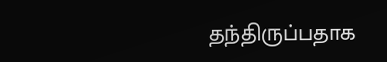தந்திருப்பதாக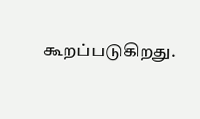கூறப்படுகிறது.